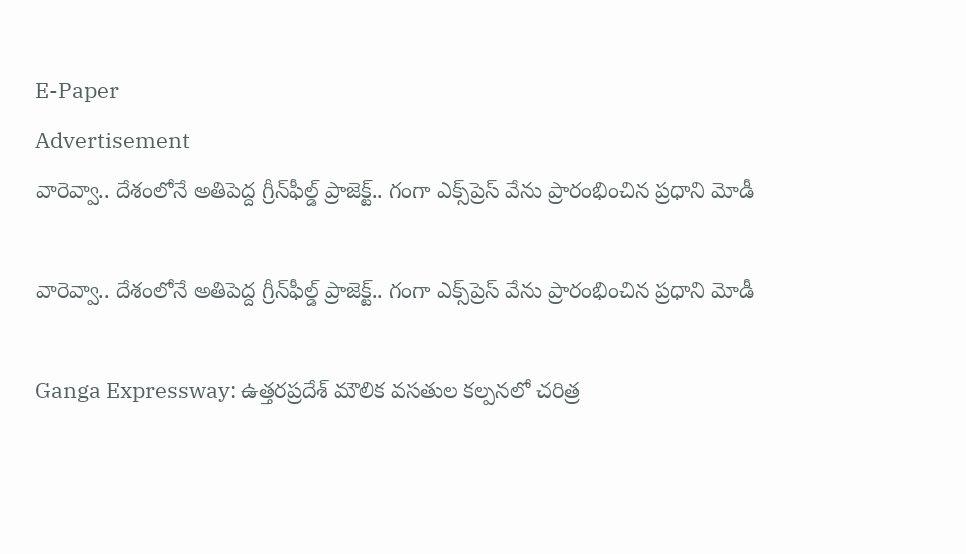E-Paper
Advertisement
వారెవ్వా.. దేశంలోనే అతిపెద్ద గ్రీన్‌ఫీల్డ్ ప్రాజెక్ట్.. గంగా ఎక్స్‌ప్రెస్‌ వేను ప్రారంభించిన ప్రధాని మోడీ

వారెవ్వా.. దేశంలోనే అతిపెద్ద గ్రీన్‌ఫీల్డ్ ప్రాజెక్ట్.. గంగా ఎక్స్‌ప్రెస్‌ వేను ప్రారంభించిన ప్రధాని మోడీ

Ganga Expressway: ఉత్తరప్రదేశ్ మౌలిక వసతుల కల్పనలో చరిత్ర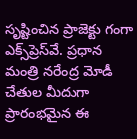సృష్టించిన ప్రాజెక్టు గంగా ఎక్స్‌ప్రెస్‌వే. ప్రధాన మంత్రి నరేంద్ర మోడీ చేతుల మీదుగా ప్రారంభమైన ఈ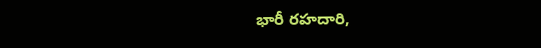భారీ రహదారి,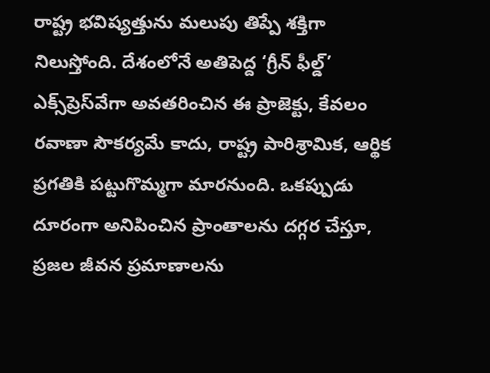రాష్ట్ర భవిష్యత్తును మలుపు తిప్పే శక్తిగా నిలుస్తోంది. దేశంలోనే అతిపెద్ద ‘గ్రీన్ ఫీల్డ్’ ఎక్స్‌ప్రెస్‌వేగా అవతరించిన ఈ ప్రాజెక్టు, కేవలం రవాణా సౌకర్యమే కాదు, రాష్ట్ర పారిశ్రామిక, ఆర్థిక ప్రగతికి పట్టుగొమ్మగా మారనుంది. ఒకప్పుడు దూరంగా అనిపించిన ప్రాంతాలను దగ్గర చేస్తూ, ప్రజల జీవన ప్రమాణాలను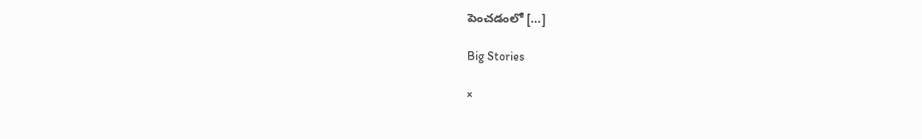పెంచడంలో […]

Big Stories

×